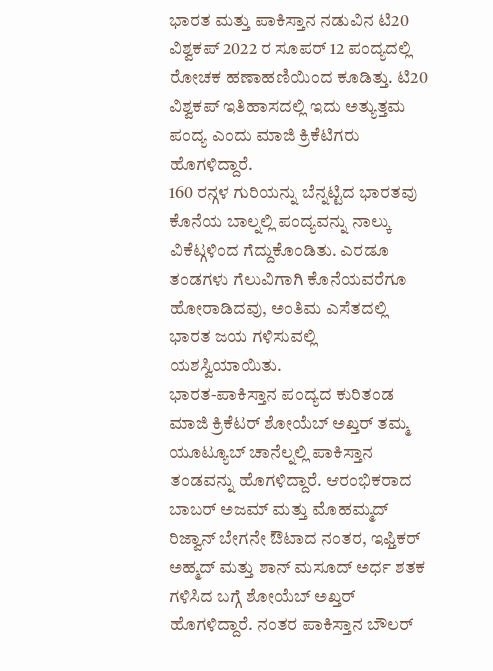ಭಾರತ ಮತ್ತು ಪಾಕಿಸ್ತಾನ ನಡುವಿನ ಟಿ20 ವಿಶ್ವಕಪ್ 2022 ರ ಸೂಪರ್ 12 ಪಂದ್ಯದಲ್ಲಿ ರೋಚಕ ಹಣಾಹಣಿಯಿಂದ ಕೂಡಿತ್ತು. ಟಿ20 ವಿಶ್ವಕಪ್ ಇತಿಹಾಸದಲ್ಲಿ ಇದು ಅತ್ಯುತ್ತಮ ಪಂದ್ಯ ಎಂದು ಮಾಜಿ ಕ್ರಿಕೆಟಿಗರು ಹೊಗಳಿದ್ದಾರೆ.
160 ರನ್ಗಳ ಗುರಿಯನ್ನು ಬೆನ್ನಟ್ಟಿದ ಭಾರತವು ಕೊನೆಯ ಬಾಲ್ನಲ್ಲಿ ಪಂದ್ಯವನ್ನು ನಾಲ್ಕು ವಿಕೆಟ್ಗಳಿಂದ ಗೆದ್ದುಕೊಂಡಿತು. ಎರಡೂ ತಂಡಗಳು ಗೆಲುವಿಗಾಗಿ ಕೊನೆಯವರೆಗೂ ಹೋರಾಡಿದವು, ಅಂತಿಮ ಎಸೆತದಲ್ಲಿ ಭಾರತ ಜಯ ಗಳಿಸುವಲ್ಲಿ ಯಶಸ್ವಿಯಾಯಿತು.
ಭಾರತ-ಪಾಕಿಸ್ತಾನ ಪಂದ್ಯದ ಕುರಿತಂಡ ಮಾಜಿ ಕ್ರಿಕೆಟರ್ ಶೋಯೆಬ್ ಅಖ್ತರ್ ತಮ್ಮ ಯೂಟ್ಯೂಬ್ ಚಾನೆಲ್ನಲ್ಲಿ ಪಾಕಿಸ್ತಾನ ತಂಡವನ್ನು ಹೊಗಳಿದ್ದಾರೆ. ಆರಂಭಿಕರಾದ ಬಾಬರ್ ಅಜಮ್ ಮತ್ತು ಮೊಹಮ್ಮದ್ ರಿಜ್ವಾನ್ ಬೇಗನೇ ಔಟಾದ ನಂತರ, ಇಫ್ತಿಕರ್ ಅಹ್ಮದ್ ಮತ್ತು ಶಾನ್ ಮಸೂದ್ ಅರ್ಧ ಶತಕ ಗಳಿಸಿದ ಬಗ್ಗೆ ಶೋಯೆಬ್ ಅಖ್ತರ್ ಹೊಗಳಿದ್ದಾರೆ. ನಂತರ ಪಾಕಿಸ್ತಾನ ಬೌಲರ್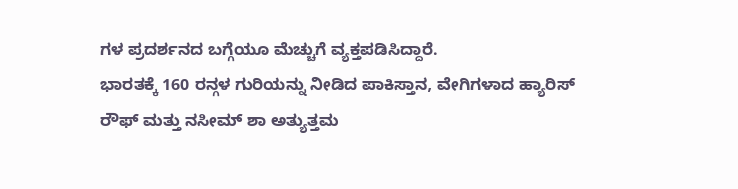ಗಳ ಪ್ರದರ್ಶನದ ಬಗ್ಗೆಯೂ ಮೆಚ್ಚುಗೆ ವ್ಯಕ್ತಪಡಿಸಿದ್ದಾರೆ.
ಭಾರತಕ್ಕೆ 160 ರನ್ಗಳ ಗುರಿಯನ್ನು ನೀಡಿದ ಪಾಕಿಸ್ತಾನ, ವೇಗಿಗಳಾದ ಹ್ಯಾರಿಸ್ ರೌಫ್ ಮತ್ತು ನಸೀಮ್ ಶಾ ಅತ್ಯುತ್ತಮ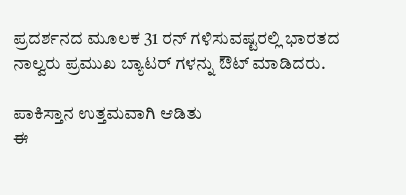ಪ್ರದರ್ಶನದ ಮೂಲಕ 31 ರನ್ ಗಳಿಸುವಷ್ಟರಲ್ಲಿ ಭಾರತದ ನಾಲ್ವರು ಪ್ರಮುಖ ಬ್ಯಾಟರ್ ಗಳನ್ನು ಔಟ್ ಮಾಡಿದರು.

ಪಾಕಿಸ್ತಾನ ಉತ್ತಮವಾಗಿ ಆಡಿತು
ಈ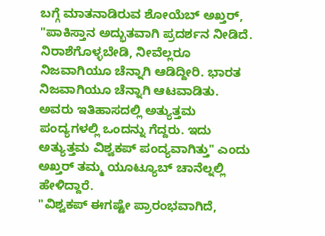ಬಗ್ಗೆ ಮಾತನಾಡಿರುವ ಶೋಯೆಬ್ ಅಖ್ತರ್, "ಪಾಕಿಸ್ತಾನ ಅದ್ಭುತವಾಗಿ ಪ್ರದರ್ಶನ ನೀಡಿದೆ. ನಿರಾಶೆಗೊಳ್ಳಬೇಡಿ, ನೀವೆಲ್ಲರೂ ನಿಜವಾಗಿಯೂ ಚೆನ್ನಾಗಿ ಆಡಿದ್ದೀರಿ. ಭಾರತ ನಿಜವಾಗಿಯೂ ಚೆನ್ನಾಗಿ ಆಟವಾಡಿತು. ಅವರು ಇತಿಹಾಸದಲ್ಲಿ ಅತ್ಯುತ್ತಮ ಪಂದ್ಯಗಳಲ್ಲಿ ಒಂದನ್ನು ಗೆದ್ದರು. ಇದು ಅತ್ಯುತ್ತಮ ವಿಶ್ವಕಪ್ ಪಂದ್ಯವಾಗಿತ್ತು" ಎಂದು ಅಖ್ತರ್ ತಮ್ಮ ಯೂಟ್ಯೂಬ್ ಚಾನೆಲ್ನಲ್ಲಿ ಹೇಳಿದ್ದಾರೆ.
"ವಿಶ್ವಕಪ್ ಈಗಷ್ಟೇ ಪ್ರಾರಂಭವಾಗಿದೆ,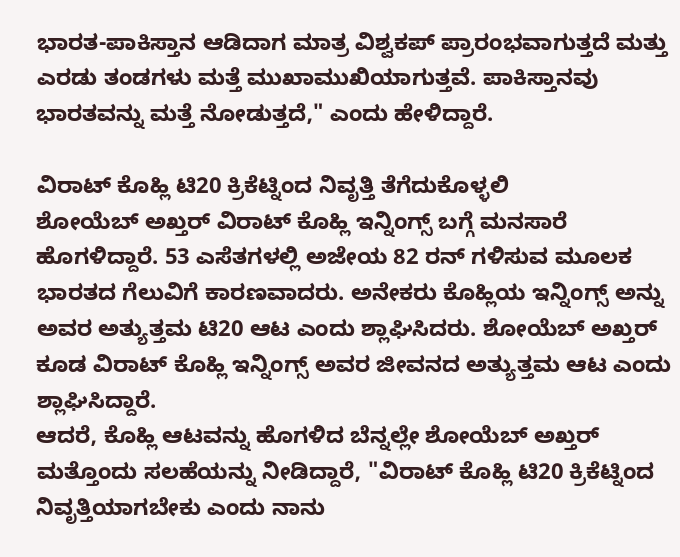ಭಾರತ-ಪಾಕಿಸ್ತಾನ ಆಡಿದಾಗ ಮಾತ್ರ ವಿಶ್ವಕಪ್ ಪ್ರಾರಂಭವಾಗುತ್ತದೆ ಮತ್ತು ಎರಡು ತಂಡಗಳು ಮತ್ತೆ ಮುಖಾಮುಖಿಯಾಗುತ್ತವೆ. ಪಾಕಿಸ್ತಾನವು ಭಾರತವನ್ನು ಮತ್ತೆ ನೋಡುತ್ತದೆ," ಎಂದು ಹೇಳಿದ್ದಾರೆ.

ವಿರಾಟ್ ಕೊಹ್ಲಿ ಟಿ20 ಕ್ರಿಕೆಟ್ನಿಂದ ನಿವೃತ್ತಿ ತೆಗೆದುಕೊಳ್ಳಲಿ
ಶೋಯೆಬ್ ಅಖ್ತರ್ ವಿರಾಟ್ ಕೊಹ್ಲಿ ಇನ್ನಿಂಗ್ಸ್ ಬಗ್ಗೆ ಮನಸಾರೆ ಹೊಗಳಿದ್ದಾರೆ. 53 ಎಸೆತಗಳಲ್ಲಿ ಅಜೇಯ 82 ರನ್ ಗಳಿಸುವ ಮೂಲಕ ಭಾರತದ ಗೆಲುವಿಗೆ ಕಾರಣವಾದರು. ಅನೇಕರು ಕೊಹ್ಲಿಯ ಇನ್ನಿಂಗ್ಸ್ ಅನ್ನು ಅವರ ಅತ್ಯುತ್ತಮ ಟಿ20 ಆಟ ಎಂದು ಶ್ಲಾಘಿಸಿದರು. ಶೋಯೆಬ್ ಅಖ್ತರ್ ಕೂಡ ವಿರಾಟ್ ಕೊಹ್ಲಿ ಇನ್ನಿಂಗ್ಸ್ ಅವರ ಜೀವನದ ಅತ್ಯುತ್ತಮ ಆಟ ಎಂದು ಶ್ಲಾಘಿಸಿದ್ದಾರೆ.
ಆದರೆ, ಕೊಹ್ಲಿ ಆಟವನ್ನು ಹೊಗಳಿದ ಬೆನ್ನಲ್ಲೇ ಶೋಯೆಬ್ ಅಖ್ತರ್ ಮತ್ತೊಂದು ಸಲಹೆಯನ್ನು ನೀಡಿದ್ದಾರೆ, "ವಿರಾಟ್ ಕೊಹ್ಲಿ ಟಿ20 ಕ್ರಿಕೆಟ್ನಿಂದ ನಿವೃತ್ತಿಯಾಗಬೇಕು ಎಂದು ನಾನು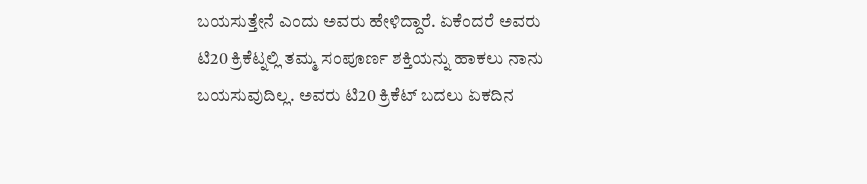ಬಯಸುತ್ತೇನೆ ಎಂದು ಅವರು ಹೇಳಿದ್ದಾರೆ. ಏಕೆಂದರೆ ಅವರು ಟಿ20 ಕ್ರಿಕೆಟ್ನಲ್ಲಿ ತಮ್ಮ ಸಂಪೂರ್ಣ ಶಕ್ತಿಯನ್ನು ಹಾಕಲು ನಾನು ಬಯಸುವುದಿಲ್ಲ. ಅವರು ಟಿ20 ಕ್ರಿಕೆಟ್ ಬದಲು ಏಕದಿನ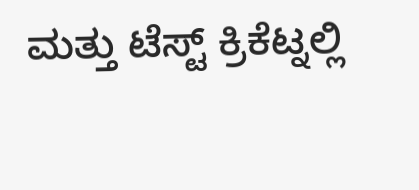ಮತ್ತು ಟೆಸ್ಟ್ ಕ್ರಿಕೆಟ್ನಲ್ಲಿ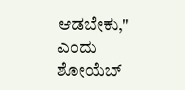ಆಡಬೇಕು," ಎಂದು ಶೋಯೆಬ್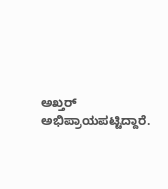ಅಖ್ತರ್ ಅಭಿಪ್ರಾಯಪಟ್ಟಿದ್ದಾರೆ.